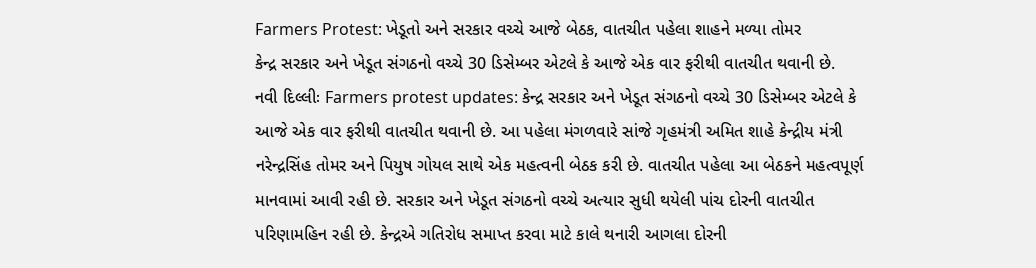Farmers Protest: ખેડૂતો અને સરકાર વચ્ચે આજે બેઠક, વાતચીત પહેલા શાહને મળ્યા તોમર
કેન્દ્ર સરકાર અને ખેડૂત સંગઠનો વચ્ચે 30 ડિસેમ્બર એટલે કે આજે એક વાર ફરીથી વાતચીત થવાની છે.
નવી દિલ્લીઃ Farmers protest updates: કેન્દ્ર સરકાર અને ખેડૂત સંગઠનો વચ્ચે 30 ડિસેમ્બર એટલે કે આજે એક વાર ફરીથી વાતચીત થવાની છે. આ પહેલા મંગળવારે સાંજે ગૃહમંત્રી અમિત શાહે કેન્દ્રીય મંત્રી નરેન્દ્રસિંહ તોમર અને પિયુષ ગોયલ સાથે એક મહત્વની બેઠક કરી છે. વાતચીત પહેલા આ બેઠકને મહત્વપૂર્ણ માનવામાં આવી રહી છે. સરકાર અને ખેડૂત સંગઠનો વચ્ચે અત્યાર સુધી થયેલી પાંચ દોરની વાતચીત પરિણામહિન રહી છે. કેન્દ્રએ ગતિરોધ સમાપ્ત કરવા માટે કાલે થનારી આગલા દોરની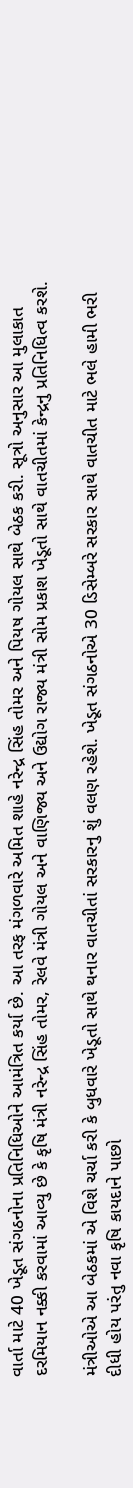વાર્તા માટે 40 ખેડૂત સંગઠનોના પ્રતિનિધિઓને આમંત્રિત કર્યા છે. આ તરફ મંગળવારે અમિત શાહે નરેન્દ્ર સિંહ તોમર અને પિયષ ગોયલ સાથે બેઠક કરી. સૂત્રો અનુસાર આ મુલાકાત દરમિયાન નક્કી કરવામાં આવ્યુ છે કે કૃષિ મંત્રી નરેન્દ્ર સિંહ તોમર, રેલવે મંત્રી ગોયલ અને વાણિજ્ય અને ઉદ્યોગ રાજ્ય મંત્રી સોમ પ્રકાશ ખેડૂતો સાથે વાતચીતમાં કેન્દ્રનુ પ્રતિનિધિત્વ કરશે.

મંત્રીઓએ આ બેઠકમાં એ વિશે ચર્ચા કરી કે બુધવારે ખેડૂતો સાથે થનાર વાતચીતાં સરકારનુ શું વલણ રહેશે. ખેડૂત સંગઠનોએ 30 ડિસેમ્બરે સરકાર સાથે વાતચીત માટે ભલે હામી ભરી દીધી હોય પરંતુ નવા કૃષિ કાયદાને પાછો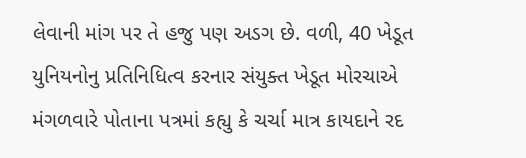લેવાની માંગ પર તે હજુ પણ અડગ છે. વળી, 40 ખેડૂત યુનિયનોનુ પ્રતિનિધિત્વ કરનાર સંયુક્ત ખેડૂત મોરચાએ મંગળવારે પોતાના પત્રમાં કહ્યુ કે ચર્ચા માત્ર કાયદાને રદ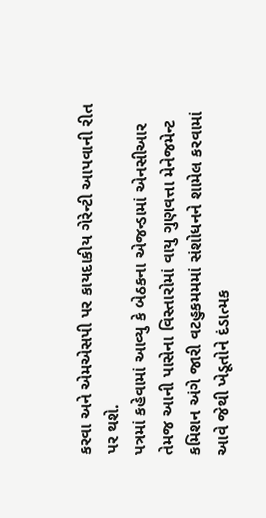કરવા અને એમએસપી પર કાયદાકીય ગેરેન્ટી આપવાની રીત પર થશે.
પત્રમાં કહેવામાં આવ્યુ કે બેઠકના એજન્ડામાં એનસીઆર તેમજ આની પાસેના વિસ્તારોમાં વાયુ ગુણવત્તા મેનેજમેન્ટ કમિશન અંગે જારી વટહુકમમમાં સંશોધનને શામેલ કરવામાં આવે જેથી ખેડૂતોને દંડાત્મક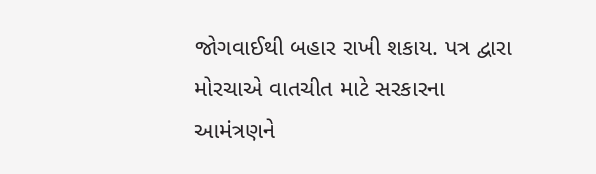જોગવાઈથી બહાર રાખી શકાય. પત્ર દ્વારા મોરચાએ વાતચીત માટે સરકારના આમંત્રણને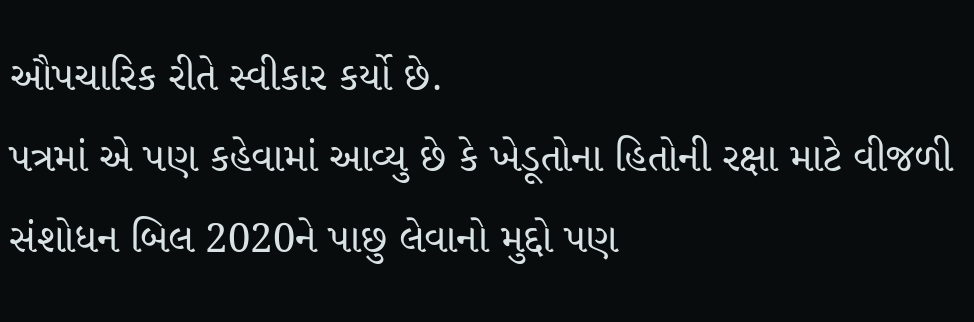ઔપચારિક રીતે સ્વીકાર કર્યો છે.
પત્રમાં એ પણ કહેવામાં આવ્યુ છે કે ખેડૂતોના હિતોની રક્ષા માટે વીજળી સંશોધન બિલ 2020ને પાછુ લેવાનો મુદ્દો પણ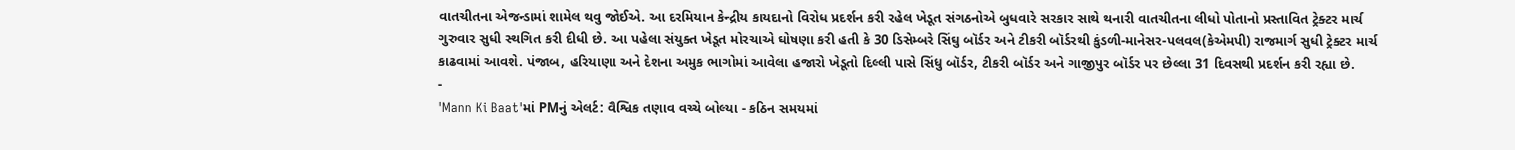વાતચીતના એજન્ડામાં શામેલ થવુ જોઈએ. આ દરમિયાન કેન્દ્રીય કાયદાનો વિરોધ પ્રદર્શન કરી રહેલ ખેડૂત સંગઠનોએ બુધવારે સરકાર સાથે થનારી વાતચીતના લીધો પોતાનો પ્રસ્તાવિત ટ્રેક્ટર માર્ચ ગુરુવાર સુધી સ્થગિત કરી દીધી છે. આ પહેલા સંયુક્ત ખેડૂત મોરચાએ ઘોષણા કરી હતી કે 30 ડિસેમ્બરે સિંઘુ બૉર્ડર અને ટીકરી બૉર્ડરથી કુંડળી-માનેસર-પલવલ(કેએમપી) રાજમાર્ગ સુધી ટ્રેક્ટર માર્ચ કાઢવામાં આવશે. પંજાબ, હરિયાણા અને દેશના અમુક ભાગોમાં આવેલા હજારો ખેડૂતો દિલ્લી પાસે સિંધુ બૉર્ડર, ટીકરી બૉર્ડર અને ગાજીપુર બૉર્ડર પર છેલ્લા 31 દિવસથી પ્રદર્શન કરી રહ્યા છે.
-
'Mann Ki Baat'માં PMનું એલર્ટ: વૈશ્વિક તણાવ વચ્ચે બોલ્યા - કઠિન સમયમાં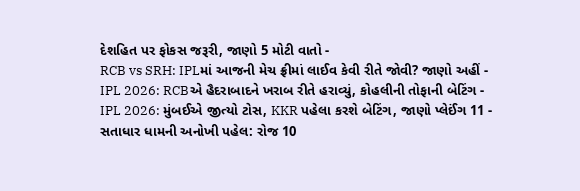દેશહિત પર ફોકસ જરૂરી, જાણો 5 મોટી વાતો -
RCB vs SRH: IPLમાં આજની મેચ ફ્રીમાં લાઈવ કેવી રીતે જોવી? જાણો અહીં -
IPL 2026: RCBએ હૈદરાબાદને ખરાબ રીતે હરાવ્યું, કોહલીની તોફાની બેટિંગ -
IPL 2026: મુંબઈએ જીત્યો ટોસ, KKR પહેલા કરશે બેટિંગ, જાણો પ્લેઈંગ 11 -
સતાધાર ધામની અનોખી પહેલ: રોજ 10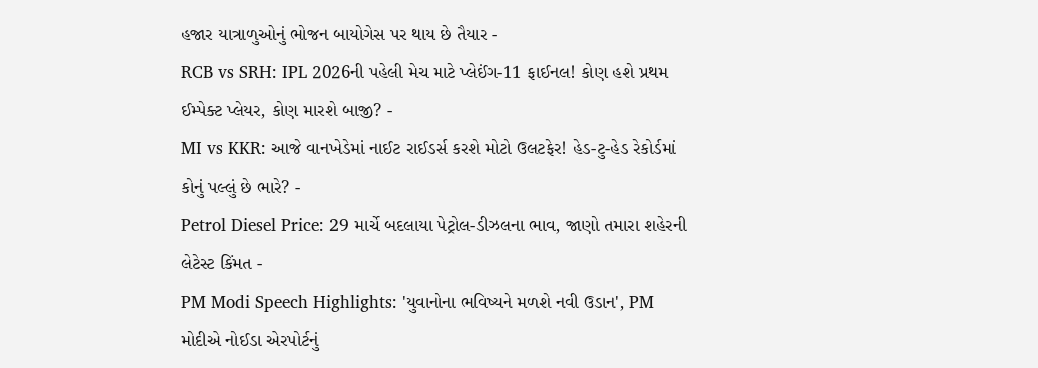હજાર યાત્રાળુઓનું ભોજન બાયોગેસ પર થાય છે તૈયાર -
RCB vs SRH: IPL 2026ની પહેલી મેચ માટે પ્લેઈંગ-11 ફાઈનલ! કોણ હશે પ્રથમ ઈમ્પેક્ટ પ્લેયર, કોણ મારશે બાજી? -
MI vs KKR: આજે વાનખેડેમાં નાઈટ રાઈડર્સ કરશે મોટો ઉલટફેર! હેડ-ટુ-હેડ રેકોર્ડમાં કોનું પલ્લું છે ભારે? -
Petrol Diesel Price: 29 માર્ચે બદલાયા પેટ્રોલ-ડીઝલના ભાવ, જાણો તમારા શહેરની લેટેસ્ટ કિંમત -
PM Modi Speech Highlights: 'યુવાનોના ભવિષ્યને મળશે નવી ઉડાન', PM મોદીએ નોઈડા એરપોર્ટનું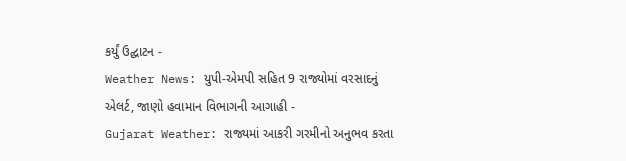કર્યું ઉદ્ઘાટન -
Weather News: યુપી-એમપી સહિત 9 રાજ્યોમાં વરસાદનું એલર્ટ, જાણો હવામાન વિભાગની આગાહી -
Gujarat Weather: રાજ્યમાં આકરી ગરમીનો અનુભવ કરતા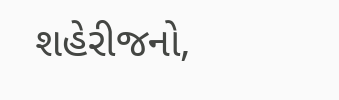શહેરીજનો,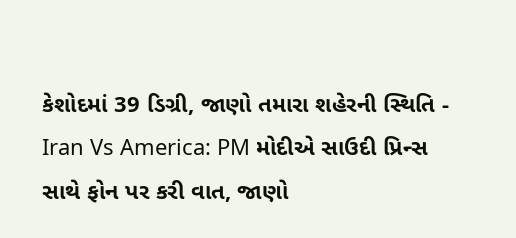કેશોદમાં 39 ડિગ્રી, જાણો તમારા શહેરની સ્થિતિ -
Iran Vs America: PM મોદીએ સાઉદી પ્રિન્સ સાથે ફોન પર કરી વાત, જાણો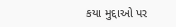કયા મુદ્દાઓ પર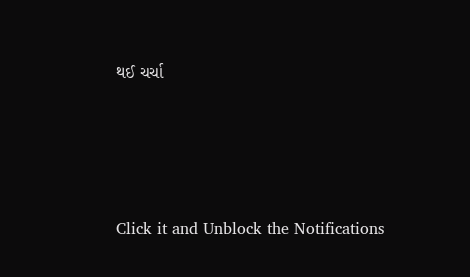થઈ ચર્ચા






Click it and Unblock the Notifications